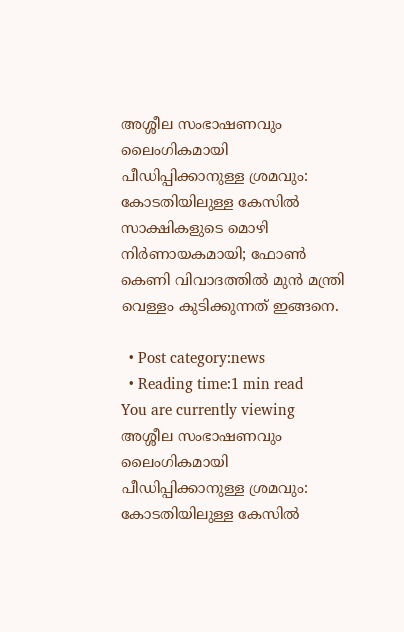അശ്ശീല സംഭാഷണവും ലൈംഗികമായി പീഡിപ്പിക്കാനുള്ള ശ്രമവും: കോടതിയിലുള്ള കേസിൽ സാക്ഷികളുടെ മൊഴി നിർണായകമായി; ഫോൺ കെണി വിവാദത്തിൽ മുൻ മന്ത്രി വെള്ളം കുടിക്കുന്നത് ഇങ്ങനെ.

  • Post category:news
  • Reading time:1 min read
You are currently viewing അശ്ശീല സംഭാഷണവും ലൈംഗികമായി പീഡിപ്പിക്കാനുള്ള ശ്രമവും: കോടതിയിലുള്ള കേസിൽ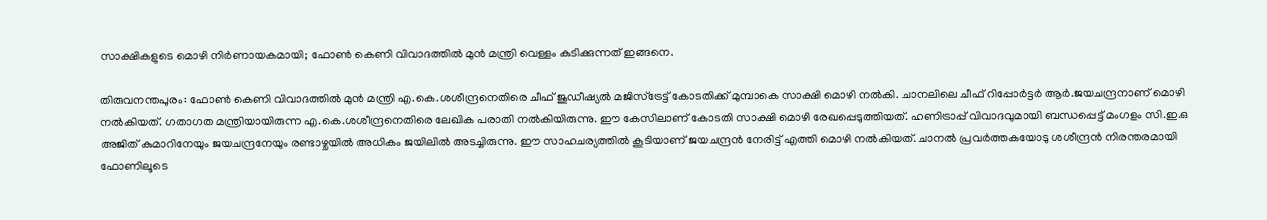സാക്ഷികളുടെ മൊഴി നിർണായകമായി; ഫോൺ കെണി വിവാദത്തിൽ മുൻ മന്ത്രി വെള്ളം കുടിക്കുന്നത് ഇങ്ങനെ.

തിരുവനന്തപുരം: ഫോൺ കെണി വിവാദത്തിൽ മുൻ മന്ത്രി എ.കെ.ശശീന്ദ്രനെതിരെ ചീഫ് ജുഡീഷ്യൽ മജിസ്‌ട്രേട്ട് കോടതിക്ക് മുമ്പാകെ സാക്ഷി മൊഴി നൽകി. ചാനലിലെ ചീഫ് റിപ്പോർട്ടർ ആർ.ജയചന്ദ്രനാണ് മൊഴി നൽകിയത്. ഗതാഗത മന്ത്രിയായിരുന്ന എ.കെ.ശശീന്ദ്രനെതിരെ ലേഖിക പരാതി നൽകിയിരുന്നു. ഈ കേസിലാണ് കോടതി സാക്ഷി മൊഴി രേഖപ്പെടുത്തിയത്. ഹണിട്രാപ്പ് വിവാദവുമായി ബന്ധപ്പെട്ട് മംഗളം സി.ഇ.ഒ അജിത് കുമാറിനേയും ജയചന്ദ്രനേയും രണ്ടാഴ്ചയിൽ അധികം ജയിലിൽ അടച്ചിരുന്നു. ഈ സാഹചര്യത്തിൽ കൂടിയാണ് ജയചന്ദ്രൻ നേരിട്ട് എത്തി മൊഴി നൽകിയത്. ചാനൽ പ്രവർത്തകയോടു ശശീന്ദ്രൻ നിരന്തരമായി ഫോണിലൂടെ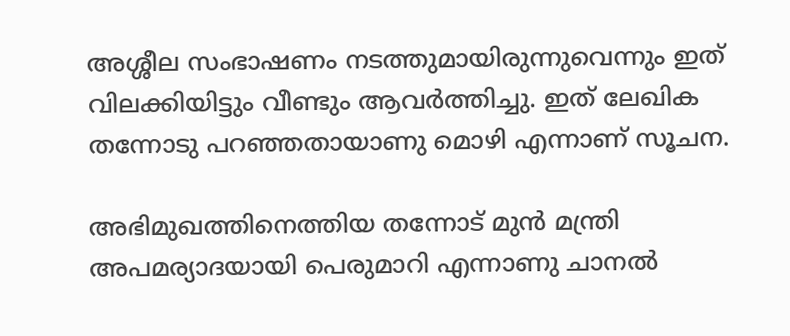അശ്ശീല സംഭാഷണം നടത്തുമായിരുന്നുവെന്നും ഇത് വിലക്കിയിട്ടും വീണ്ടും ആവർത്തിച്ചു. ഇത് ലേഖിക തന്നോടു പറഞ്ഞതായാണു മൊഴി എന്നാണ് സൂചന.

അഭിമുഖത്തിനെത്തിയ തന്നോട് മുൻ മന്ത്രി അപമര്യാദയായി പെരുമാറി എന്നാണു ചാനൽ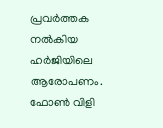പ്രവർത്തക നൽകിയ ഹർജിയിലെ ആരോപണം. ഫോൺ വിളി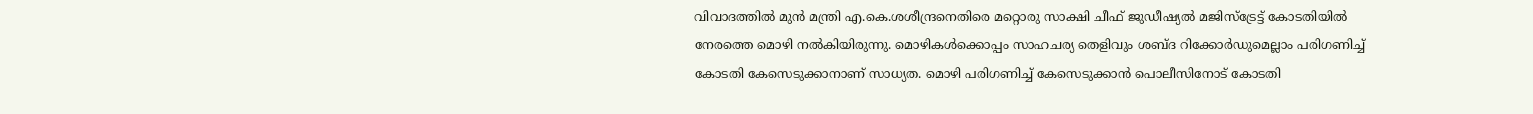വിവാദത്തിൽ മുൻ മന്ത്രി എ.കെ.ശശീന്ദ്രനെതിരെ മറ്റൊരു സാക്ഷി ചീഫ് ജുഡീഷ്യൽ മജിസ്ട്രേട്ട് കോടതിയിൽ നേരത്തെ മൊഴി നൽകിയിരുന്നു. മൊഴികൾക്കൊപ്പം സാഹചര്യ തെളിവും ശബ്ദ റിക്കോർഡുമെല്ലാം പരിഗണിച്ച് കോടതി കേസെടുക്കാനാണ് സാധ്യത. മൊഴി പരിഗണിച്ച് കേസെടുക്കാൻ പൊലീസിനോട് കോടതി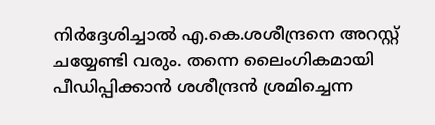നിർദ്ദേശിച്ചാൽ എ.കെ.ശശീന്ദ്രനെ അറസ്റ്റ് ചയ്യേണ്ടി വരും. തന്നെ ലൈംഗികമായി പീഡിപ്പിക്കാൻ ശശീന്ദ്രൻ ശ്രമിച്ചെന്ന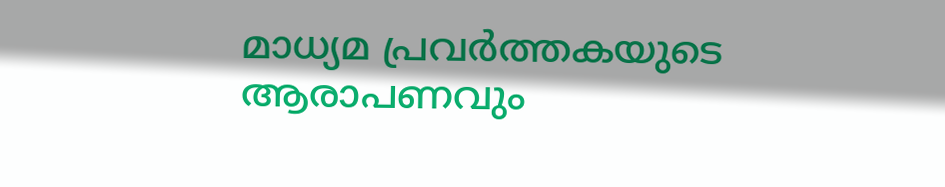മാധ്യമ പ്രവർത്തകയുടെ ആരാപണവും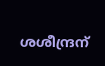ശശീന്ദ്രന്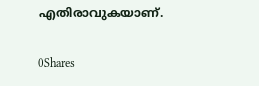എതിരാവുകയാണ്.

0Shares